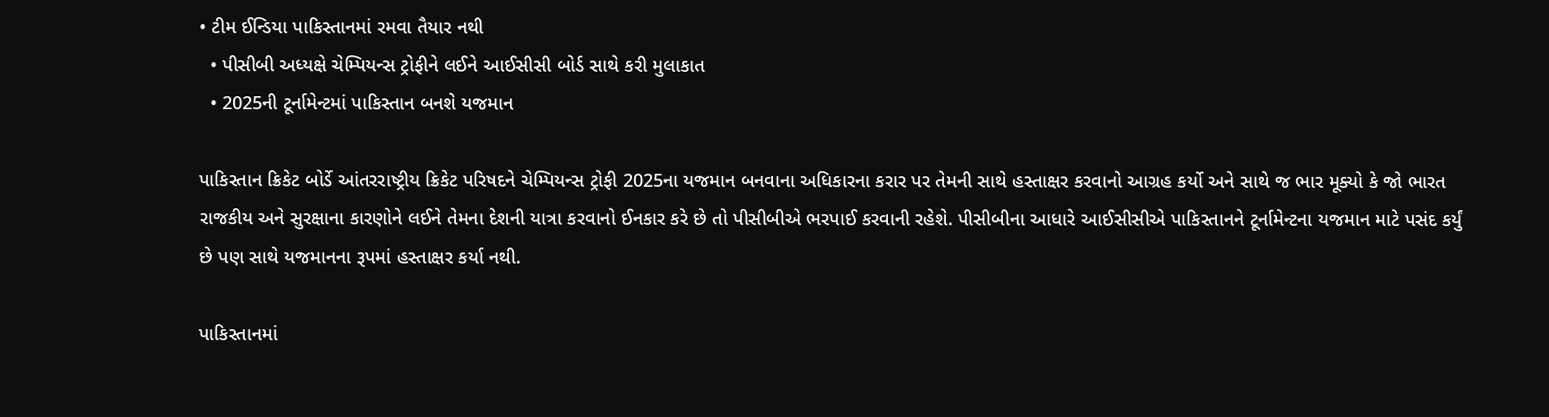• ટીમ ઈન્ડિયા પાકિસ્તાનમાં રમવા તૈયાર નથી
  • પીસીબી અધ્યક્ષે ચેમ્પિયન્સ ટ્રોફીને લઈને આઈસીસી બોર્ડ સાથે કરી મુલાકાત
  • 2025ની ટૂર્નામેન્ટમાં પાકિસ્તાન બનશે યજમાન

પાકિસ્તાન ક્રિકેટ બોર્ડે આંતરરાષ્ટ્રીય ક્રિકેટ પરિષદને ચેમ્પિયન્સ ટ્રોફી 2025ના યજમાન બનવાના અધિકારના કરાર પર તેમની સાથે હસ્તાક્ષર કરવાનો આગ્રહ કર્યો અને સાથે જ ભાર મૂક્યો કે જો ભારત રાજકીય અને સુરક્ષાના કારણોને લઈને તેમના દેશની યાત્રા કરવાનો ઈનકાર કરે છે તો પીસીબીએ ભરપાઈ કરવાની રહેશે. પીસીબીના આધારે આઈસીસીએ પાકિસ્તાનને ટૂર્નામેન્ટના યજમાન માટે પસંદ કર્યું છે પણ સાથે યજમાનના રૂપમાં હસ્તાક્ષર કર્યા નથી.

પાકિસ્તાનમાં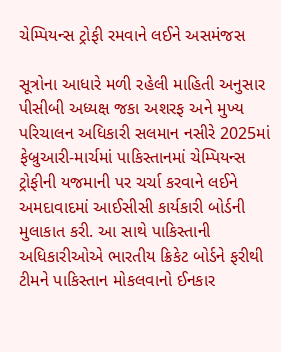ચેમ્પિયન્સ ટ્રોફી રમવાને લઈને અસમંજસ

સૂત્રોના આધારે મળી રહેલી માહિતી અનુસાર પીસીબી અધ્યક્ષ જકા અશરફ અને મુખ્ય પરિચાલન અધિકારી સલમાન નસીરે 2025માં ફેબ્રુઆરી-માર્ચમાં પાકિસ્તાનમાં ચેમ્પિયન્સ ટ્રોફીની યજમાની પર ચર્ચા કરવાને લઈને અમદાવાદમાં આઈસીસી કાર્યકારી બોર્ડની મુલાકાત કરી. આ સાથે પાકિસ્તાની અધિકારીઓએ ભારતીય ક્રિકેટ બોર્ડને ફરીથી ટીમને પાકિસ્તાન મોકલવાનો ઈનકાર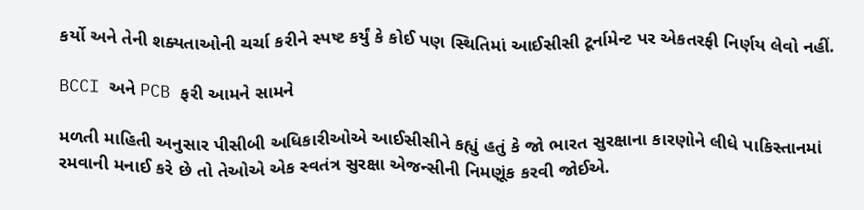કર્યો અને તેની શક્યતાઓની ચર્ચા કરીને સ્પષ્ટ કર્યું કે કોઈ પણ સ્થિતિમાં આઈસીસી ટૂર્નામેન્ટ પર એકતરફી નિર્ણય લેવો નહીં.

BCCI અને PCB ફરી આમને સામને

મળતી માહિતી અનુસાર પીસીબી અધિકારીઓએ આઈસીસીને કહ્યું હતું કે જો ભારત સુરક્ષાના કારણોને લીધે પાકિસ્તાનમાં રમવાની મનાઈ કરે છે તો તેઓએ એક સ્વતંત્ર સુરક્ષા એજન્સીની નિમણૂંક કરવી જોઈએ.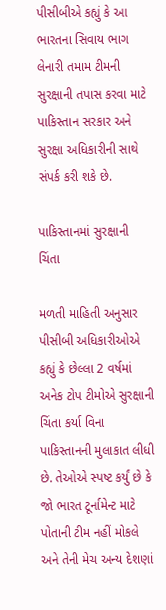પીસીબીએ કહ્યું કે આ ભારતના સિવાય ભાગ લેનારી તમામ ટીમની સુરક્ષાની તપાસ કરવા માટે પાકિસ્તાન સરકાર અને સુરક્ષા અધિકારીની સાથે સંપર્ક કરી શકે છે.

પાકિસ્તાનમાં સુરક્ષાની ચિંતા

મળતી માહિતી અનુસાર પીસીબી અધિકારીઓએ કહ્યું કે છેલ્લા 2 વર્ષમાં અનેક ટોપ ટીમોએ સુરક્ષાની ચિંતા કર્યા વિના પાકિસ્તાનની મુલાકાત લીધી છે. તેઓએ સ્પષ્ટ કર્યું છે કે જો ભારત ટૂર્નામેન્ટ માટે પોતાની ટીમ નહીં મોકલે અને તેની મેચ અન્ય દેશણાં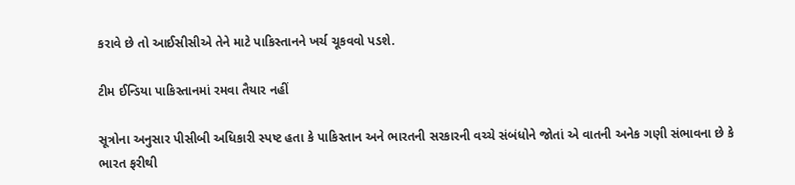કરાવે છે તો આઈસીસીએ તેને માટે પાકિસ્તાનને ખર્ચ ચૂકવવો પડશે.

ટીમ ઈન્ડિયા પાકિસ્તાનમાં રમવા તૈયાર નહીં

સૂત્રોના અનુસાર પીસીબી અધિકારી સ્પષ્ટ હતા કે પાકિસ્તાન અને ભારતની સરકારની વચ્ચે સંબંધોને જોતાં એ વાતની અનેક ગણી સંભાવના છે કે ભારત ફરીથી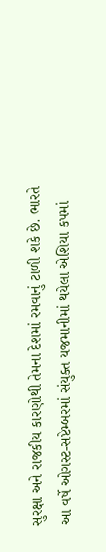સુરક્ષા અને રાજકીય કારણોથી તેમના દેશમાં રમવાનું ટાળી શકે છે. ભારતે આ વર્ષે ઓગસ્ટ-સપ્ટેમ્બરમાં સંયુક્ત યજમાનીમાં થયેલા એશિયા કપમાં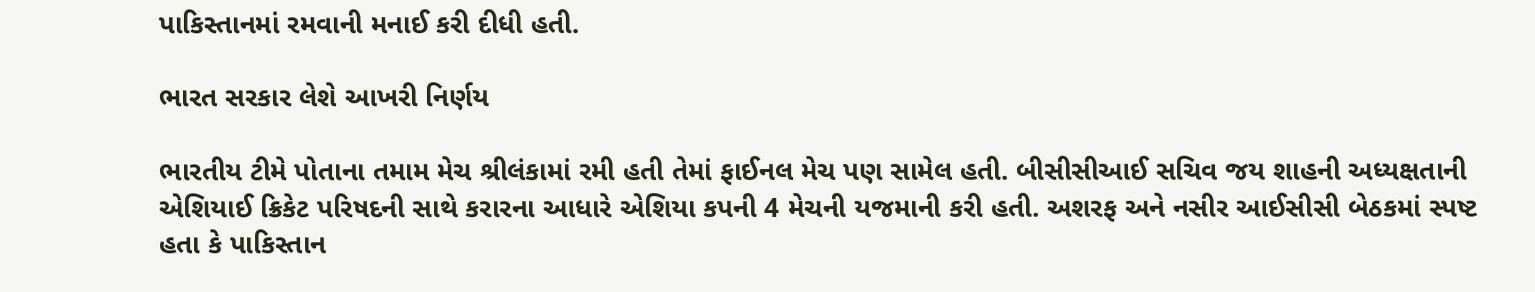પાકિસ્તાનમાં રમવાની મનાઈ કરી દીધી હતી.

ભારત સરકાર લેશે આખરી નિર્ણય

ભારતીય ટીમે પોતાના તમામ મેચ શ્રીલંકામાં રમી હતી તેમાં ફાઈનલ મેચ પણ સામેલ હતી. બીસીસીઆઈ સચિવ જય શાહની અધ્યક્ષતાની એશિયાઈ ક્રિકેટ પરિષદની સાથે કરારના આધારે એશિયા કપની 4 મેચની યજમાની કરી હતી. અશરફ અને નસીર આઈસીસી બેઠકમાં સ્પષ્ટ હતા કે પાકિસ્તાન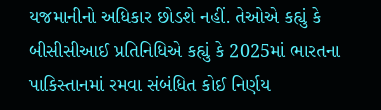યજમાનીનો અધિકાર છોડશે નહીં. તેઓએ કહ્યું કે બીસીસીઆઈ પ્રતિનિધિએ કહ્યું કે 2025માં ભારતના પાકિસ્તાનમાં રમવા સંબંધિત કોઈ નિર્ણય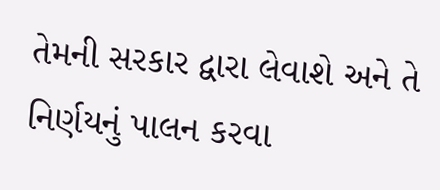તેમની સરકાર દ્વારા લેવાશે અને તે નિર્ણયનું પાલન કરવા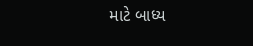માટે બાધ્ય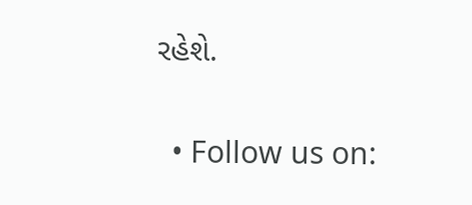રહેશે.

  • Follow us on: